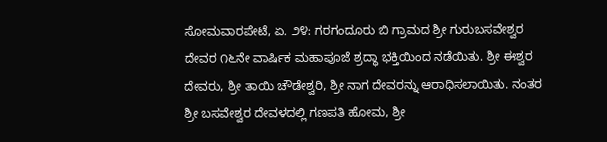ಸೋಮವಾರಪೇಟೆ, ಏ. ೨೪: ಗರಗಂದೂರು ಬಿ ಗ್ರಾಮದ ಶ್ರೀ ಗುರುಬಸವೇಶ್ವರ ದೇವರ ೧೬ನೇ ವಾರ್ಷಿಕ ಮಹಾಪೂಜೆ ಶ್ರದ್ಧಾ ಭಕ್ತಿಯಿಂದ ನಡೆಯಿತು. ಶ್ರೀ ಈಶ್ವರ ದೇವರು, ಶ್ರೀ ತಾಯಿ ಚೌಡೇಶ್ವರಿ, ಶ್ರೀ ನಾಗ ದೇವರನ್ನು ಆರಾಧಿಸಲಾಯಿತು. ನಂತರ ಶ್ರೀ ಬಸವೇಶ್ವರ ದೇವಳದಲ್ಲಿ ಗಣಪತಿ ಹೋಮ, ಶ್ರೀ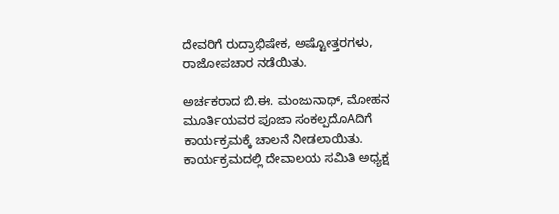ದೇವರಿಗೆ ರುದ್ರಾಭಿಷೇಕ, ಅಷ್ಟೋತ್ತರಗಳು, ರಾಜೋಪಚಾರ ನಡೆಯಿತು.

ಅರ್ಚಕರಾದ ಬಿ.ಈ. ಮಂಜುನಾಥ್, ಮೋಹನ ಮೂರ್ತಿಯವರ ಪೂಜಾ ಸಂಕಲ್ಪದೊAದಿಗೆ ಕಾರ್ಯಕ್ರಮಕ್ಕೆ ಚಾಲನೆ ನೀಡಲಾಯಿತು. ಕಾರ್ಯಕ್ರಮದಲ್ಲಿ ದೇವಾಲಯ ಸಮಿತಿ ಅಧ್ಯಕ್ಷ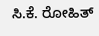ಸಿ.ಕೆ. ರೋಹಿತ್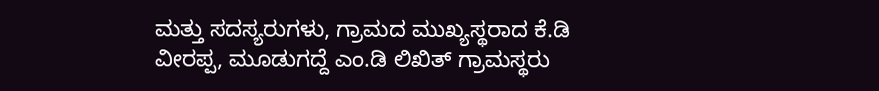ಮತ್ತು ಸದಸ್ಯರುಗಳು, ಗ್ರಾಮದ ಮುಖ್ಯಸ್ಥರಾದ ಕೆ.ಡಿ ವೀರಪ್ಪ, ಮೂಡುಗದ್ದೆ ಎಂ.ಡಿ ಲಿಖಿತ್ ಗ್ರಾಮಸ್ಥರು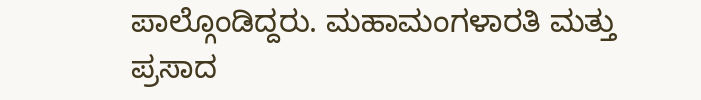ಪಾಲ್ಗೊಂಡಿದ್ದರು. ಮಹಾಮಂಗಳಾರತಿ ಮತ್ತು ಪ್ರಸಾದ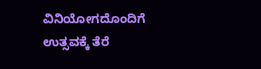ವಿನಿಯೋಗದೊಂದಿಗೆ ಉತ್ಸವಕ್ಕೆ ತೆರೆ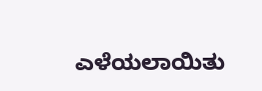ಎಳೆಯಲಾಯಿತು